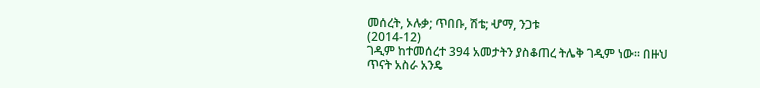መሰረት, ኦሉቃ; ጥበቡ, ሽቴ; ሇማ, ንጋቱ
(2014-12)
ገዲም ከተመሰረተ 394 አመታትን ያስቆጠረ ትሌቅ ገዲም ነው፡፡ በዙህ ጥናት አስራ አንዴ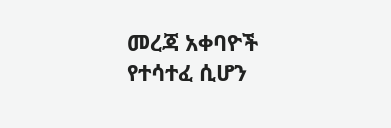መረጃ አቀባዮች የተሳተፈ ሲሆን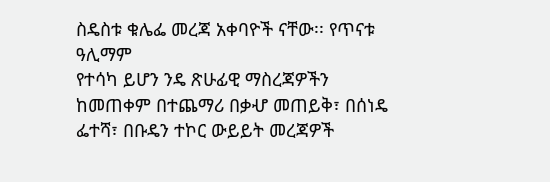ስዴስቱ ቁሌፌ መረጃ አቀባዮች ናቸው፡፡ የጥናቱ ዓሊማም
የተሳካ ይሆን ንዴ ጽሁፊዊ ማስረጃዎችን ከመጠቀም በተጨማሪ በቃሇ መጠይቅ፣ በሰነዴ
ፌተሻ፣ በቡዴን ተኮር ውይይት መረጃዎች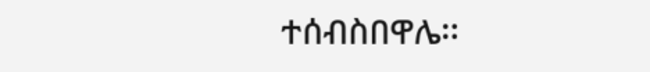ተሰብስበዋሌ፡፡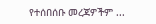የተሰበሰቡ መረጃዎችም ...